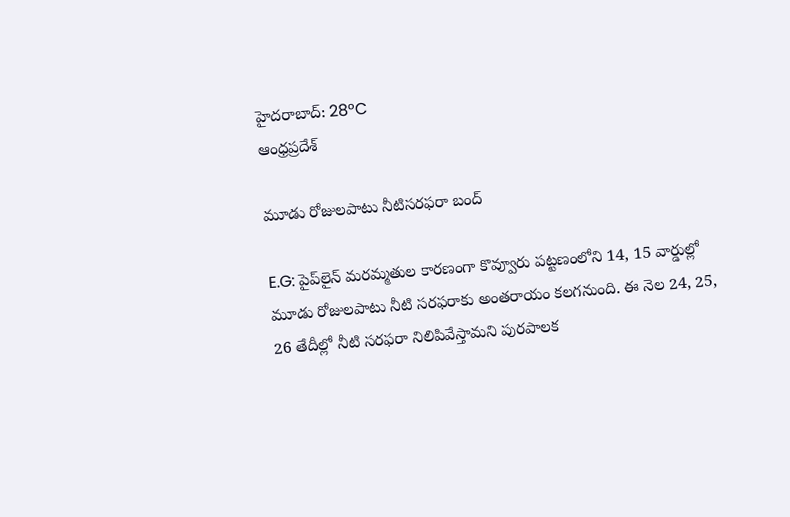హైదరాబాద్: 28°C
ఆంధ్రప్రదేశ్

మూడు రోజులపాటు నీటిసరఫరా బంద్

E.G: పైప్‌లైన్ మరమ్మతుల కారణంగా కొవ్వూరు పట్టణంలోని 14, 15 వార్డుల్లో మూడు రోజులపాటు నీటి సరఫరాకు అంతరాయం కలగనుంది. ఈ నెల 24, 25, 26 తేదీల్లో నీటి సరఫరా నిలిపివేస్తామని పురపాలక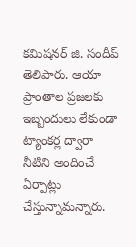కమిషనర్ జి. సందీప్ తెలిపారు. ఆయా ప్రాంతాల ప్రజలకు ఇబ్బందులు లేకుండా ట్యాంకర్ల ద్వారా నీటిని అందించే ఏర్పాట్లు చేస్తున్నామన్నారు.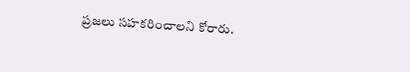ప్రజలు సహకరించాలని కోరారు.